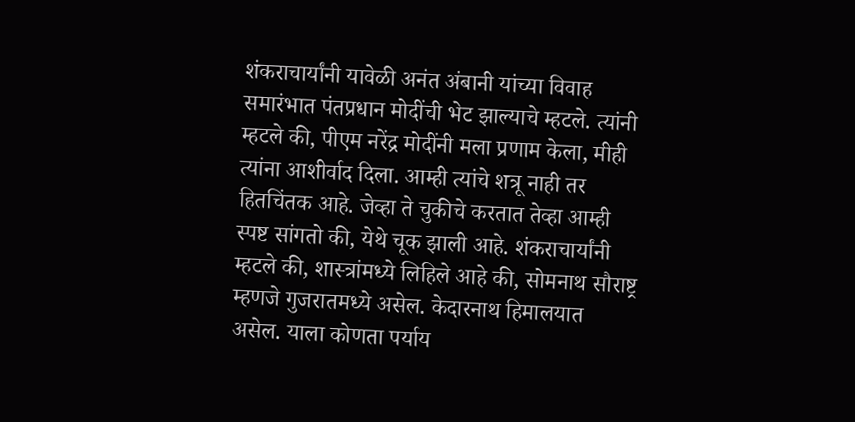शंकराचार्यांनी यावेळी अनंत अंबानी यांच्या विवाह समारंभात पंतप्रधान मोदींची भेट झाल्याचे म्हटले. त्यांनी म्हटले की, पीएम नरेंद्र मोदींनी मला प्रणाम केला, मीही त्यांना आशीर्वाद दिला. आम्ही त्यांचे शत्रू नाही तर हितचिंतक आहे. जेव्हा ते चुकीचे करतात तेव्हा आम्ही स्पष्ट सांगतो की, येथे चूक झाली आहे. शंकराचार्यांनी म्हटले की, शास्त्रांमध्ये लिहिले आहे की, सोमनाथ सौराष्ट्र म्हणजे गुजरातमध्ये असेल. केदारनाथ हिमालयात असेल. याला कोणता पर्याय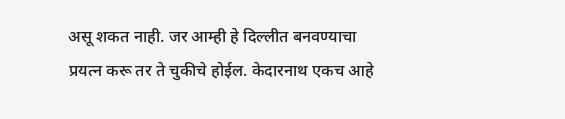असू शकत नाही. जर आम्ही हे दिल्लीत बनवण्याचा प्रयत्न करू तर ते चुकीचे होईल. केदारनाथ एकच आहे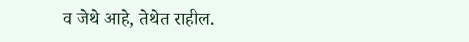व जेथे आहे, तेथेत राहील.